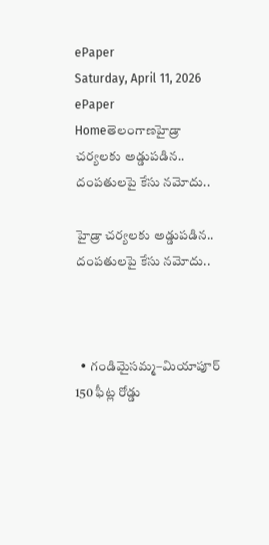ePaper
Saturday, April 11, 2026
ePaper
Homeతెలంగాణహైడ్రా చర్యలకు అడ్డుపడిన.. దంపతులపై కేసు నమోదు..

హైడ్రా చర్యలకు అడ్డుపడిన.. దంపతులపై కేసు నమోదు..



  • గండిమైసమ్మ–మియాపూర్ 150 ఫీట్ల రోడ్డు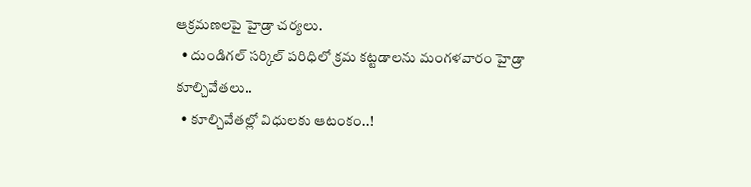ఆక్రమణలపై హైడ్రా చర్యలు.
  • దుండిగల్ సర్కిల్ పరిధిలో క్రమ కట్టడాలను మంగళవారం హైడ్రా కూల్చివేతలు..
  • కూల్చివేతల్లో విధులకు ఆటంకం..!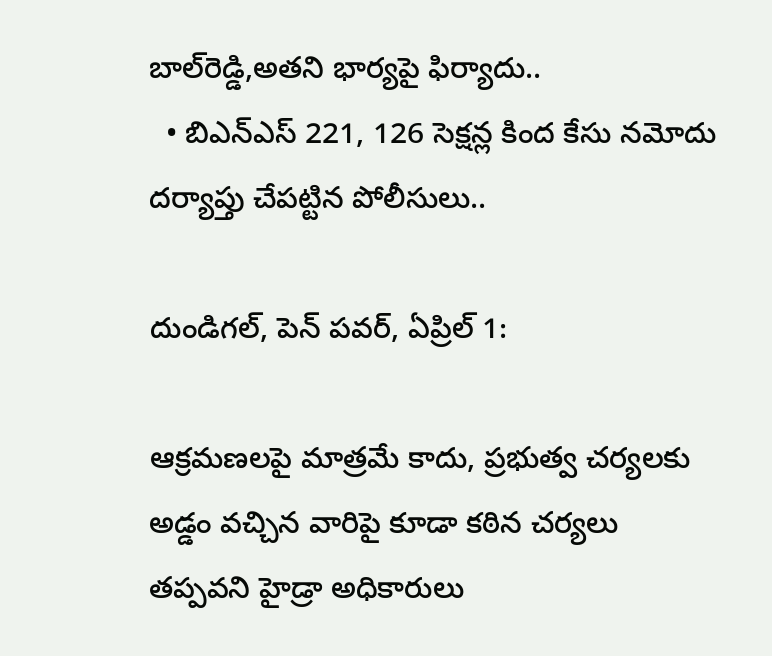బాల్‌రెడ్డి,అతని భార్యపై ఫిర్యాదు..
  • బిఎన్ఎస్ 221, 126 సెక్షన్ల కింద కేసు నమోదు దర్యాప్తు చేపట్టిన పోలీసులు..

దుండిగల్‌, పెన్ పవర్, ఏప్రిల్ 1:

ఆక్రమణలపై మాత్రమే కాదు, ప్రభుత్వ చర్యలకు అడ్డం వచ్చిన వారిపై కూడా కఠిన చర్యలు తప్పవని హైడ్రా అధికారులు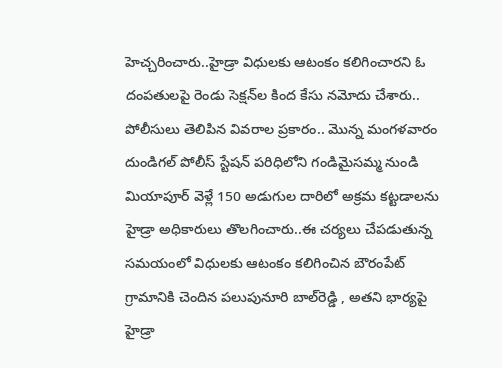హెచ్చరించారు..హైడ్రా విధులకు ఆటంకం కలిగించారని ఓ దంపతులపై రెండు సెక్షన్‌ల కింద కేసు నమోదు చేశారు.. పోలీసులు తెలిపిన వివరాల ప్రకారం.. మొన్న మంగళవారం దుండిగల్ పోలీస్ స్టేషన్ పరిధిలోని గండిమైసమ్మ నుండి మియాపూర్ వెళ్లే 150 అడుగుల దారిలో అక్రమ కట్టడాలను హైడ్రా అధికారులు తొలగించారు..ఈ చర్యలు చేపడుతున్న సమయంలో విధులకు ఆటంకం కలిగించిన బౌరంపేట్ గ్రామానికి చెందిన పలుపునూరి బాల్‌రెడ్డి , అతని భార్యపై హైడ్రా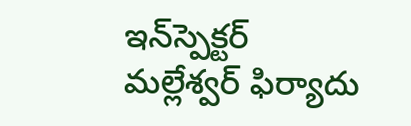ఇన్‌స్పెక్టర్  మల్లేశ్వర్ ఫిర్యాదు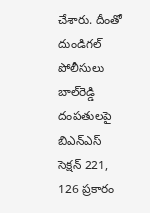చేశారు. దీంతో దుండిగల్ పోలీసులు బాల్‌రెడ్డి దంపతులపై బిఎన్ఎస్ సెక్షన్ 221, 126 ప్రకారం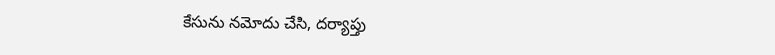కేసును నమోదు చేసి, దర్యాప్తు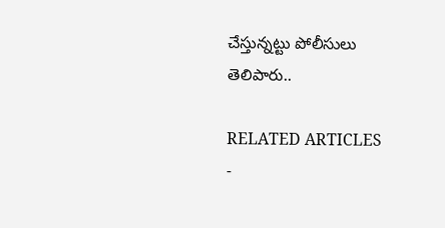చేస్తున్నట్టు పోలీసులు తెలిపారు..

RELATED ARTICLES
-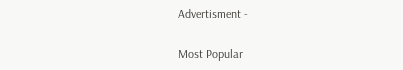Advertisment -

Most Popular